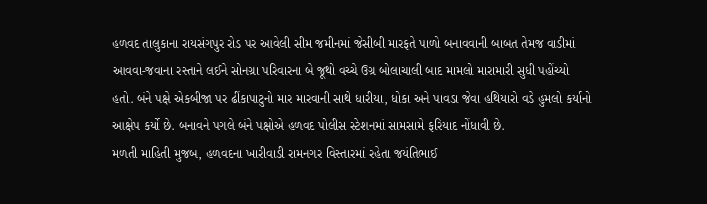હળવદ તાલુકાના રાયસંગપુર રોડ પર આવેલી સીમ જમીનમાં જેસીબી મારફતે પાળો બનાવવાની બાબત તેમજ વાડીમાં આવવા-જવાના રસ્તાને લઈને સોનગ્રા પરિવારના બે જૂથો વચ્ચે ઉગ્ર બોલાચાલી બાદ મામલો મારામારી સુધી પહોંચ્યો હતો. બંને પક્ષે એકબીજા પર ઢીંકાપાટુનો માર મારવાની સાથે ધારીયા, ધોકા અને પાવડા જેવા હથિયારો વડે હુમલો કર્યાનો આક્ષેપ કર્યો છે. બનાવને પગલે બંને પક્ષોએ હળવદ પોલીસ સ્ટેશનમાં સામસામે ફરિયાદ નોંધાવી છે.
મળતી માહિતી મુજબ, હળવદના ખારીવાડી રામનગર વિસ્તારમાં રહેતા જયંતિભાઈ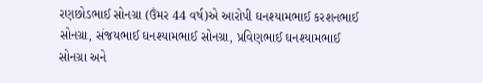રણછોડભાઈ સોનગ્રા (ઉંમર 44 વર્ષ)એ આરોપી ઘનશ્યામભાઈ કરશનભાઈ સોનગ્રા, સંજયભાઈ ઘનશ્યામભાઈ સોનગ્રા, પ્રવિણભાઈ ઘનશ્યામભાઈ સોનગ્રા અને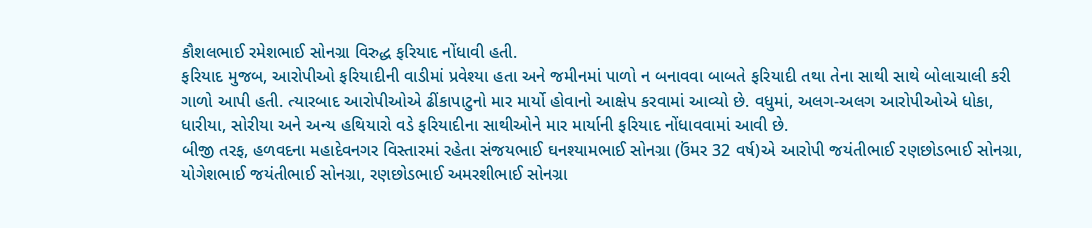કૌશલભાઈ રમેશભાઈ સોનગ્રા વિરુદ્ધ ફરિયાદ નોંધાવી હતી.
ફરિયાદ મુજબ, આરોપીઓ ફરિયાદીની વાડીમાં પ્રવેશ્યા હતા અને જમીનમાં પાળો ન બનાવવા બાબતે ફરિયાદી તથા તેના સાથી સાથે બોલાચાલી કરી ગાળો આપી હતી. ત્યારબાદ આરોપીઓએ ઢીંકાપાટુનો માર માર્યો હોવાનો આક્ષેપ કરવામાં આવ્યો છે. વધુમાં, અલગ-અલગ આરોપીઓએ ધોકા, ધારીયા, સોરીયા અને અન્ય હથિયારો વડે ફરિયાદીના સાથીઓને માર માર્યાની ફરિયાદ નોંધાવવામાં આવી છે.
બીજી તરફ, હળવદના મહાદેવનગર વિસ્તારમાં રહેતા સંજયભાઈ ઘનશ્યામભાઈ સોનગ્રા (ઉંમર 32 વર્ષ)એ આરોપી જયંતીભાઈ રણછોડભાઈ સોનગ્રા, યોગેશભાઈ જયંતીભાઈ સોનગ્રા, રણછોડભાઈ અમરશીભાઈ સોનગ્રા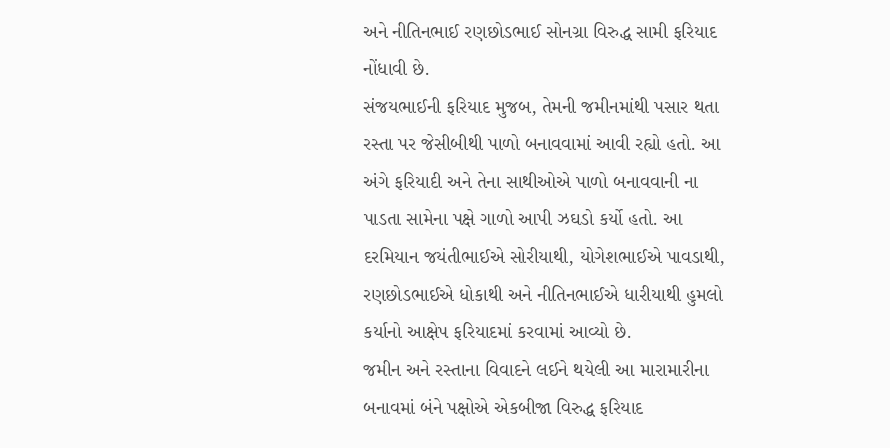અને નીતિનભાઈ રણછોડભાઈ સોનગ્રા વિરુદ્ધ સામી ફરિયાદ નોંધાવી છે.
સંજયભાઈની ફરિયાદ મુજબ, તેમની જમીનમાંથી પસાર થતા રસ્તા પર જેસીબીથી પાળો બનાવવામાં આવી રહ્યો હતો. આ અંગે ફરિયાદી અને તેના સાથીઓએ પાળો બનાવવાની ના પાડતા સામેના પક્ષે ગાળો આપી ઝઘડો કર્યો હતો. આ દરમિયાન જયંતીભાઈએ સોરીયાથી, યોગેશભાઈએ પાવડાથી, રણછોડભાઈએ ધોકાથી અને નીતિનભાઈએ ધારીયાથી હુમલો કર્યાનો આક્ષેપ ફરિયાદમાં કરવામાં આવ્યો છે.
જમીન અને રસ્તાના વિવાદને લઈને થયેલી આ મારામારીના બનાવમાં બંને પક્ષોએ એકબીજા વિરુદ્ધ ફરિયાદ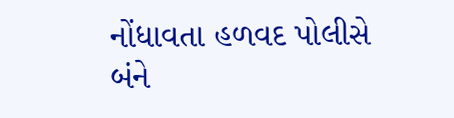નોંધાવતા હળવદ પોલીસે બંને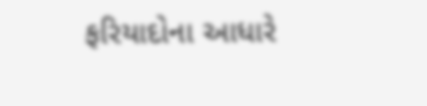ફરિયાદોના આધારે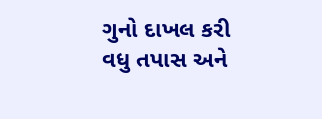ગુનો દાખલ કરી વધુ તપાસ અને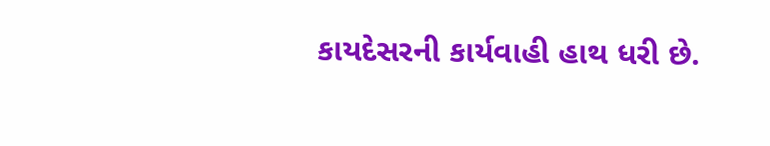કાયદેસરની કાર્યવાહી હાથ ધરી છે.